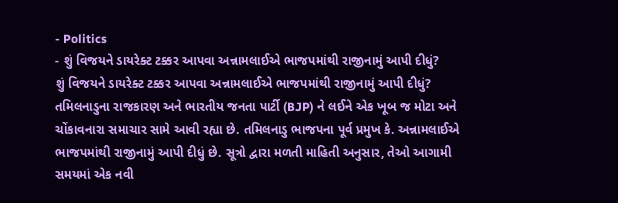- Politics
- શું વિજયને ડાયરેક્ટ ટક્કર આપવા અન્નામલાઈએ ભાજપમાંથી રાજીનામું આપી દીધું?
શું વિજયને ડાયરેક્ટ ટક્કર આપવા અન્નામલાઈએ ભાજપમાંથી રાજીનામું આપી દીધું?
તમિલનાડુના રાજકારણ અને ભારતીય જનતા પાર્ટી (BJP) ને લઈને એક ખૂબ જ મોટા અને ચોંકાવનારા સમાચાર સામે આવી રહ્યા છે. તમિલનાડુ ભાજપના પૂર્વ પ્રમુખ કે. અન્નામલાઈએ ભાજપમાંથી રાજીનામું આપી દીધું છે. સૂત્રો દ્વારા મળતી માહિતી અનુસાર, તેઓ આગામી સમયમાં એક નવી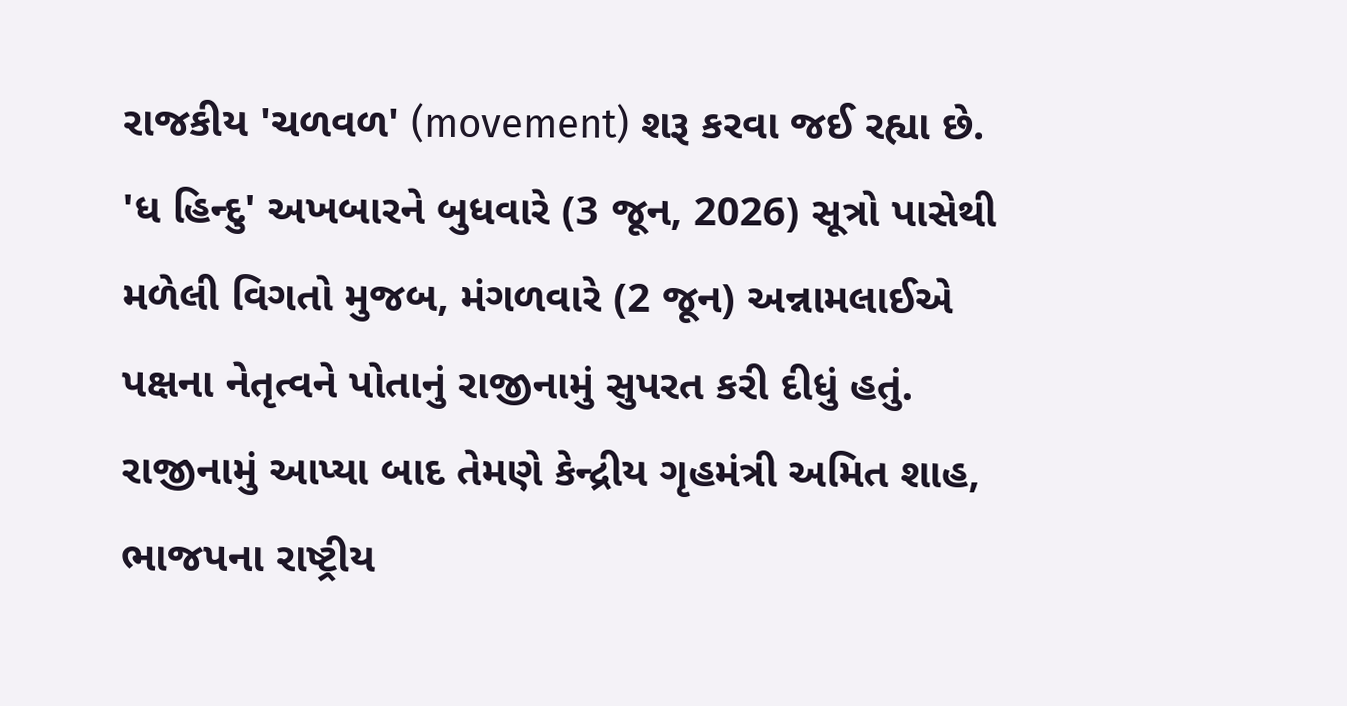રાજકીય 'ચળવળ' (movement) શરૂ કરવા જઈ રહ્યા છે.
'ધ હિન્દુ' અખબારને બુધવારે (3 જૂન, 2026) સૂત્રો પાસેથી મળેલી વિગતો મુજબ, મંગળવારે (2 જૂન) અન્નામલાઈએ પક્ષના નેતૃત્વને પોતાનું રાજીનામું સુપરત કરી દીધું હતું. રાજીનામું આપ્યા બાદ તેમણે કેન્દ્રીય ગૃહમંત્રી અમિત શાહ, ભાજપના રાષ્ટ્રીય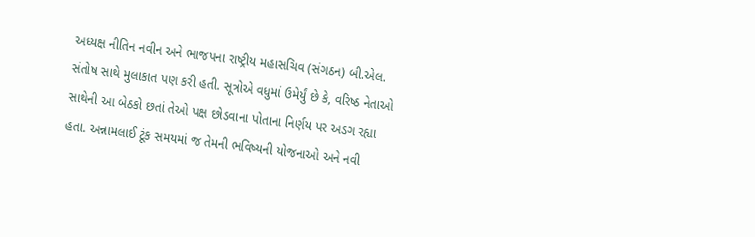અધ્યક્ષ નીતિન નવીન અને ભાજપના રાષ્ટ્રીય મહાસચિવ (સંગઠન) બી.એલ. સંતોષ સાથે મુલાકાત પણ કરી હતી. સૂત્રોએ વધુમાં ઉમેર્યું છે કે, વરિષ્ઠ નેતાઓ સાથેની આ બેઠકો છતાં તેઓ પક્ષ છોડવાના પોતાના નિર્ણય પર અડગ રહ્યા હતા. અન્નામલાઈ ટૂંક સમયમાં જ તેમની ભવિષ્યની યોજનાઓ અને નવી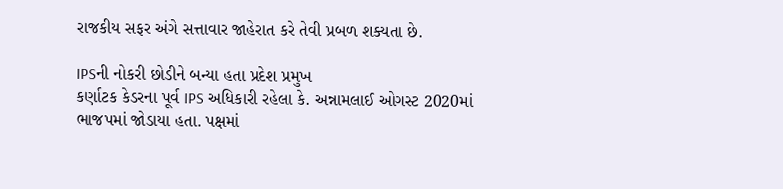રાજકીય સફર અંગે સત્તાવાર જાહેરાત કરે તેવી પ્રબળ શક્યતા છે.

IPSની નોકરી છોડીને બન્યા હતા પ્રદેશ પ્રમુખ
કર્ણાટક કેડરના પૂર્વ IPS અધિકારી રહેલા કે. અન્નામલાઈ ઓગસ્ટ 2020માં ભાજપમાં જોડાયા હતા. પક્ષમાં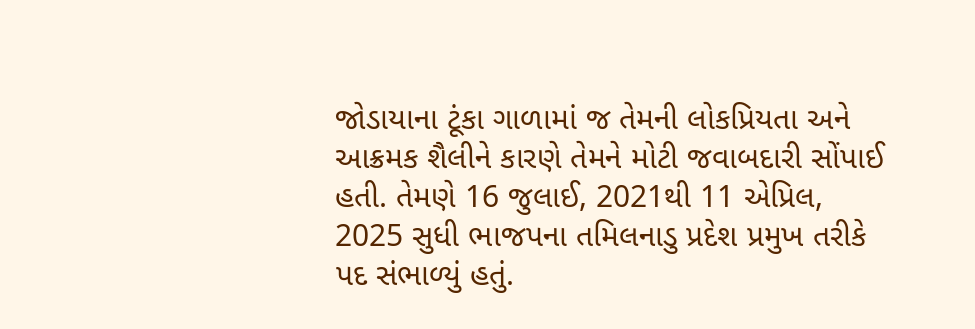જોડાયાના ટૂંકા ગાળામાં જ તેમની લોકપ્રિયતા અને આક્રમક શૈલીને કારણે તેમને મોટી જવાબદારી સોંપાઈ હતી. તેમણે 16 જુલાઈ, 2021થી 11 એપ્રિલ, 2025 સુધી ભાજપના તમિલનાડુ પ્રદેશ પ્રમુખ તરીકે પદ સંભાળ્યું હતું.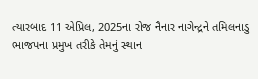ત્યારબાદ 11 એપ્રિલ, 2025ના રોજ નૈનાર નાગેન્દ્રને તમિલનાડુ ભાજપના પ્રમુખ તરીકે તેમનું સ્થાન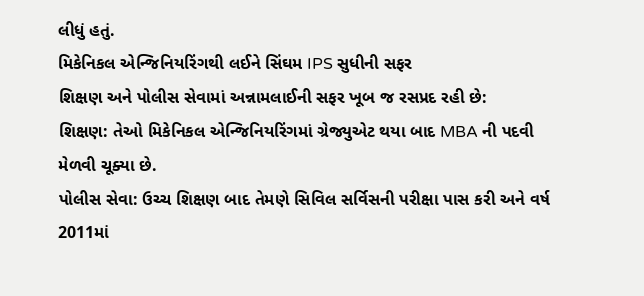લીધું હતું.
મિકેનિકલ એન્જિનિયરિંગથી લઈને સિંઘમ IPS સુધીની સફર
શિક્ષણ અને પોલીસ સેવામાં અન્નામલાઈની સફર ખૂબ જ રસપ્રદ રહી છે:
શિક્ષણ: તેઓ મિકેનિકલ એન્જિનિયરિંગમાં ગ્રેજ્યુએટ થયા બાદ MBA ની પદવી મેળવી ચૂક્યા છે.
પોલીસ સેવા: ઉચ્ચ શિક્ષણ બાદ તેમણે સિવિલ સર્વિસની પરીક્ષા પાસ કરી અને વર્ષ 2011માં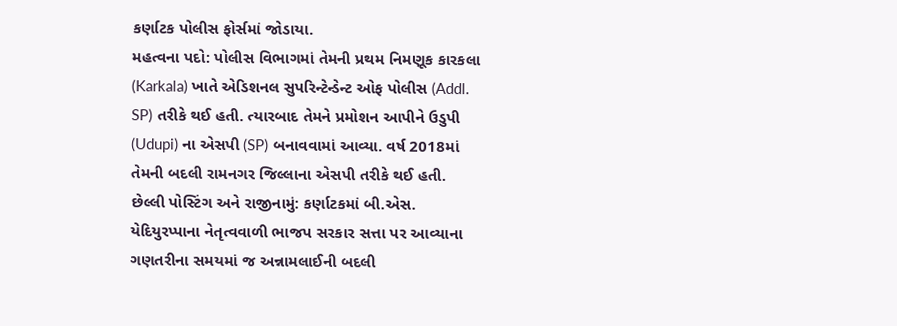કર્ણાટક પોલીસ ફોર્સમાં જોડાયા.
મહત્વના પદો: પોલીસ વિભાગમાં તેમની પ્રથમ નિમણૂક કારકલા (Karkala) ખાતે એડિશનલ સુપરિન્ટેન્ડેન્ટ ઓફ પોલીસ (Addl. SP) તરીકે થઈ હતી. ત્યારબાદ તેમને પ્રમોશન આપીને ઉડુપી (Udupi) ના એસપી (SP) બનાવવામાં આવ્યા. વર્ષ 2018માં તેમની બદલી રામનગર જિલ્લાના એસપી તરીકે થઈ હતી.
છેલ્લી પોસ્ટિંગ અને રાજીનામું: કર્ણાટકમાં બી.એસ. યેદિયુરપ્પાના નેતૃત્વવાળી ભાજપ સરકાર સત્તા પર આવ્યાના ગણતરીના સમયમાં જ અન્નામલાઈની બદલી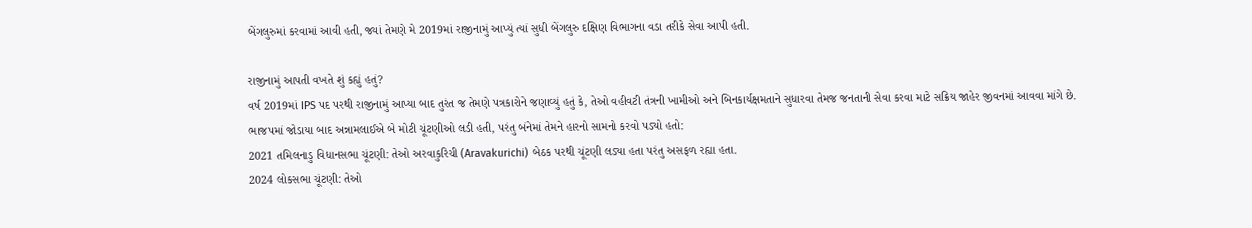બેંગલુરુમાં કરવામાં આવી હતી, જ્યાં તેમણે મે 2019માં રાજીનામું આપ્યું ત્યાં સુધી બેંગલુરુ દક્ષિણ વિભાગના વડા તરીકે સેવા આપી હતી.

રાજીનામું આપતી વખતે શું કહ્યું હતું?
વર્ષ 2019માં IPS પદ પરથી રાજીનામું આપ્યા બાદ તુરંત જ તેમણે પત્રકારોને જણાવ્યું હતું કે, તેઓ વહીવટી તંત્રની ખામીઓ અને બિનકાર્યક્ષમતાને સુધારવા તેમજ જનતાની સેવા કરવા માટે સક્રિય જાહેર જીવનમાં આવવા માંગે છે.
ભાજપમાં જોડાયા બાદ અન્નામલાઈએ બે મોટી ચૂંટણીઓ લડી હતી, પરંતુ બંનેમાં તેમને હારનો સામનો કરવો પડ્યો હતો:
2021 તમિલનાડુ વિધાનસભા ચૂંટણી: તેઓ અરવાકુરિચી (Aravakurichi) બેઠક પરથી ચૂંટણી લડ્યા હતા પરંતુ અસફળ રહ્યા હતા.
2024 લોકસભા ચૂંટણી: તેઓ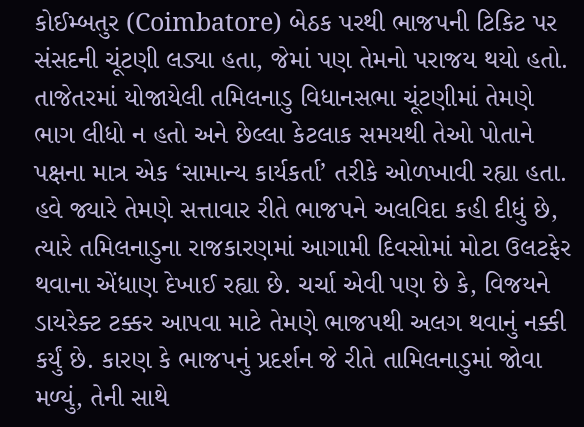કોઈમ્બતુર (Coimbatore) બેઠક પરથી ભાજપની ટિકિટ પર સંસદની ચૂંટણી લડ્યા હતા, જેમાં પણ તેમનો પરાજય થયો હતો.
તાજેતરમાં યોજાયેલી તમિલનાડુ વિધાનસભા ચૂંટણીમાં તેમણે ભાગ લીધો ન હતો અને છેલ્લા કેટલાક સમયથી તેઓ પોતાને પક્ષના માત્ર એક ‘સામાન્ય કાર્યકર્તા’ તરીકે ઓળખાવી રહ્યા હતા. હવે જ્યારે તેમણે સત્તાવાર રીતે ભાજપને અલવિદા કહી દીધું છે, ત્યારે તમિલનાડુના રાજકારણમાં આગામી દિવસોમાં મોટા ઉલટફેર થવાના એંધાણ દેખાઈ રહ્યા છે. ચર્ચા એવી પણ છે કે, વિજયને ડાયરેક્ટ ટક્કર આપવા માટે તેમણે ભાજપથી અલગ થવાનું નક્કી કર્યું છે. કારણ કે ભાજપનું પ્રદર્શન જે રીતે તામિલનાડુમાં જોવા મળ્યું, તેની સાથે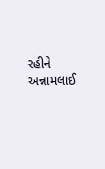રહીને અન્નામલાઈ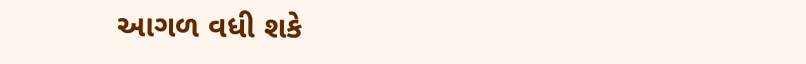આગળ વધી શકે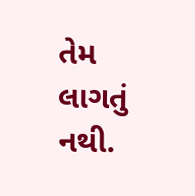તેમ લાગતું નથી.